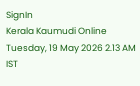SignIn
Kerala Kaumudi Online
Tuesday, 19 May 2026 2.13 AM IST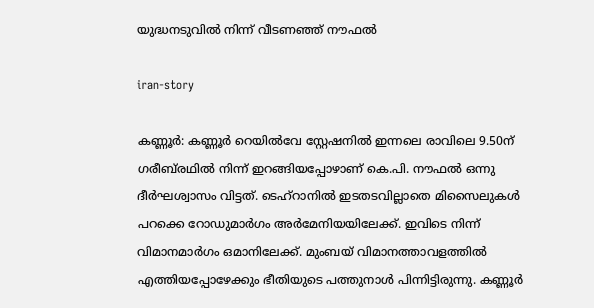യുദ്ധനടുവിൽ നിന്ന് വീടണഞ്ഞ് നൗഫൽ

iran-story

കണ്ണൂർ: കണ്ണൂർ റെയിൽവേ സ്റ്റേഷനിൽ ഇന്നലെ രാവിലെ 9.50ന് ഗരീബ്‌രഥിൽ നിന്ന് ഇറങ്ങിയപ്പോഴാണ് കെ.പി. നൗഫൽ ഒന്നു ദീർഘശ്വാസം വിട്ടത്. ടെഹ്റാനിൽ ഇടതടവില്ലാതെ മിസൈലുകൾ പറക്കെ റോഡുമാർഗം അർമേനിയയിലേക്ക്. ഇവിടെ നിന്ന് വിമാനമാർഗം ഒമാനിലേക്ക്. മുംബയ് വിമാനത്താവളത്തിൽ എത്തിയപ്പോഴേക്കും ഭീതിയുടെ പത്തുനാൾ പിന്നിട്ടിരുന്നു. കണ്ണൂർ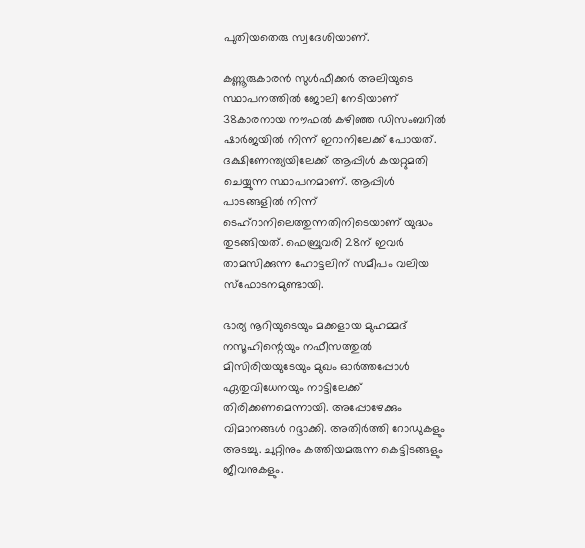പുതിയതെരു സ്വദേശിയാണ്.

കണ്ണൂരുകാരൻ സുൾഫീക്കർ അലിയുടെ സ്ഥാപനത്തിൽ ജോലി നേടിയാണ് 38കാരനായ നൗഫൽ കഴിഞ്ഞ ഡിസംബറിൽ ഷാർജയിൽ നിന്ന് ഇറാനിലേക്ക് പോയത്. ദക്ഷിണേന്ത്യയിലേക്ക് ആപ്പിൾ കയറ്റുമതി ചെയ്യുന്ന സ്ഥാപനമാണ്. ആപ്പിൾ പാടങ്ങളിൽ നിന്ന് ടെഹ്‌റാനിലെത്തുന്നതിനിടെയാണ് യുദ്ധം തു‌ടങ്ങിയത്. ഫെബ്രുവരി 28ന് ഇവർ താമസിക്കുന്ന ഹോട്ടലിന് സമീപം വലിയ സ്‌ഫോടനമുണ്ടായി.

ഭാര്യ നൂറിയുടെയും മക്കളായ മുഹമ്മദ് നസൂഹിന്റെയും നഫീസത്തുൽ മിസിരിയയുടേയും മുഖം ഓർത്തപ്പോൾ ഏതുവിധേനയും നാട്ടിലേക്ക് തിരിക്കണമെന്നായി. അപ്പോഴേക്കും വിമാനങ്ങൾ റദ്ദാക്കി. അതിർത്തി റോഡുകളും അടച്ചു. ചുറ്റിനും കത്തിയമരുന്ന കെട്ടിടങ്ങളും ജീവനുകളും.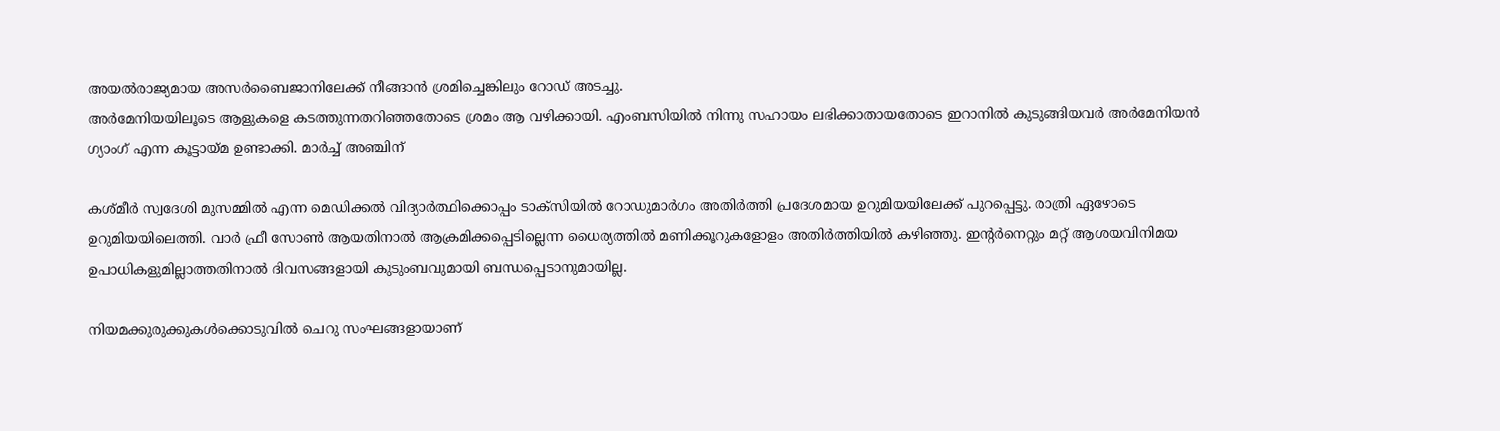അയൽരാജ്യമായ അസർബൈജാനിലേക്ക് നീങ്ങാൻ ശ്രമിച്ചെങ്കിലും റോഡ് അടച്ചു.
അർമേനിയയിലൂടെ ആളുകളെ കടത്തുന്നതറിഞ്ഞതോടെ ശ്രമം ആ വഴിക്കായി. എംബസിയിൽ നിന്നു സഹായം ലഭിക്കാതായതോടെ ഇറാനിൽ കുടുങ്ങിയവർ അർമേനിയൻ ഗ്യാംഗ് എന്ന കൂട്ടായ്മ ഉണ്ടാക്കി. മാർച്ച് അഞ്ചിന്

കശ്മീർ സ്വദേശി മുസമ്മിൽ എന്ന മെഡിക്കൽ വിദ്യാർത്ഥിക്കൊപ്പം ടാക്‌സിയിൽ റോഡുമാർഗം അതിർത്തി പ്രദേശമായ ഉറുമിയയിലേക്ക് പുറപ്പെട്ടു. രാത്രി ഏഴോടെ ഉറുമിയയിലെത്തി. വാർ ഫ്രീ സോൺ ആയതിനാൽ ആക്രമിക്കപ്പെടില്ലെന്ന ധൈര്യത്തിൽ മണിക്കൂറുകളോളം അതിർത്തിയിൽ കഴിഞ്ഞു. ഇന്റർനെറ്റും മറ്റ് ആശയവിനിമയ ഉപാധികളുമില്ലാത്തതിനാൽ ദിവസങ്ങളായി കുടുംബവുമായി ബന്ധപ്പെടാനുമായില്ല.

നിയമക്കുരുക്കുകൾക്കൊടുവിൽ ചെറു സംഘങ്ങളായാണ്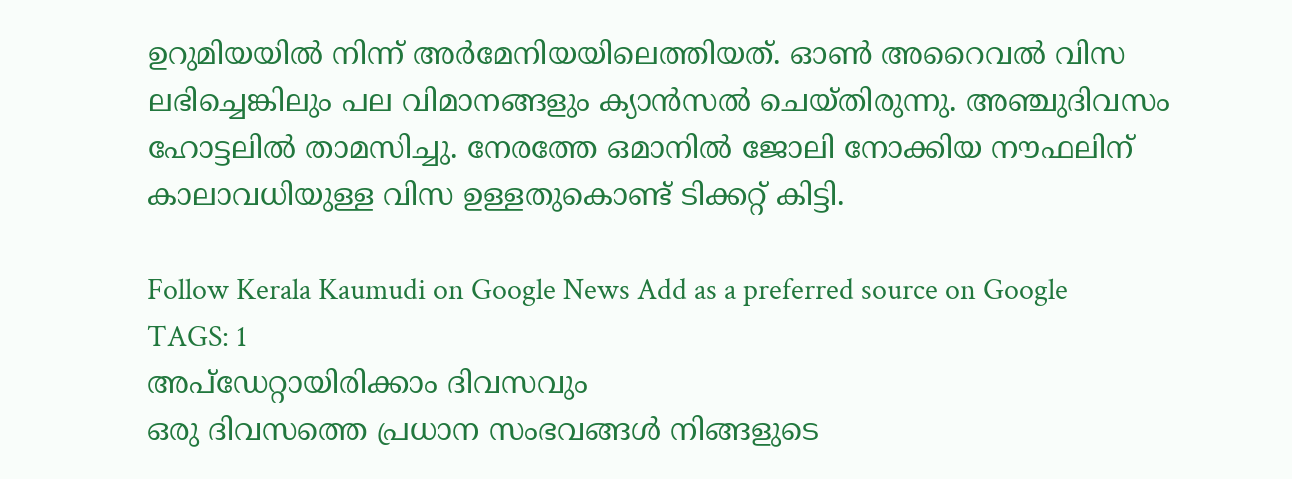ഉറുമിയയിൽ നിന്ന് അർമേനിയയിലെത്തിയത്. ഓൺ അറൈവൽ വിസ ലഭിച്ചെങ്കിലും പല വിമാനങ്ങളും ക്യാൻസൽ ചെയ്തിരുന്നു. അഞ്ചുദിവസം ഹോട്ടലിൽ താമസിച്ചു. നേരത്തേ ഒമാനിൽ ജോലി നോക്കിയ നൗഫലിന് കാലാവധിയുള്ള വിസ ഉള്ളതുകൊണ്ട് ടിക്കറ്റ് കിട്ടി.

Follow Kerala Kaumudi on Google News Add as a preferred source on Google
TAGS: 1
അപ്ഡേറ്റായിരിക്കാം ദിവസവും
ഒരു ദിവസത്തെ പ്രധാന സംഭവങ്ങൾ നിങ്ങളുടെ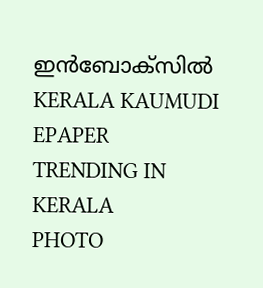ഇൻബോക്സിൽ
KERALA KAUMUDI EPAPER
TRENDING IN KERALA
PHOTO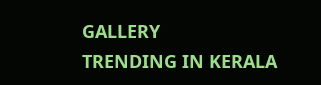GALLERY
TRENDING IN KERALA